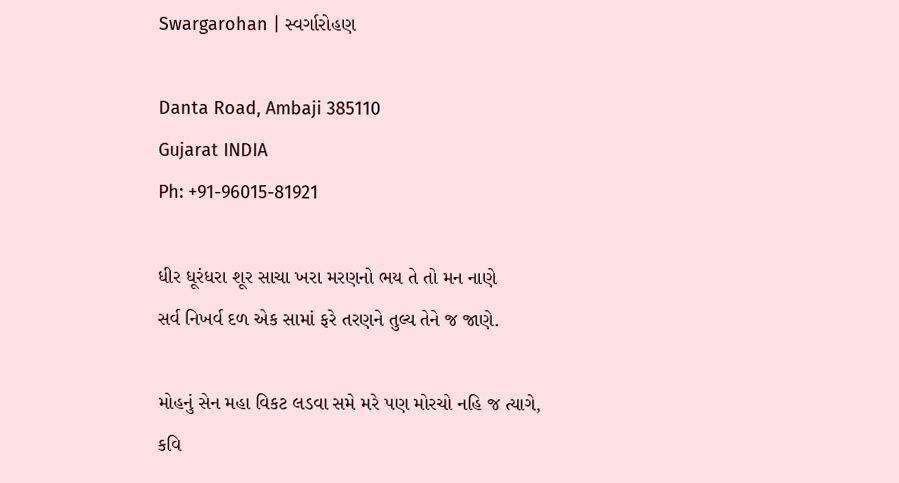Swargarohan | સ્વર્ગારોહણ

Danta Road, Ambaji 385110
Gujarat INDIA
Ph: +91-96015-81921

ધીર ધૂરંધરા શૂર સાચા ખરા મરણનો ભય તે તો મન નાણે
સર્વ નિખર્વ દળ એક સામાં ફરે તરણને તુલ્ય તેને જ જાણે.

મોહનું સેન મહા વિકટ લડવા સમે મરે પણ મોરચો નહિ જ ત્યાગે,
કવિ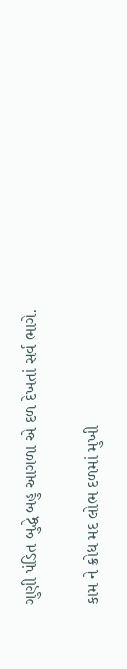ગુણી પંડિત બુદ્ધે બહુ આગળા એ દળ દેખતાં સર્વ ભાગે.

કામ ને ક્રોધ મદ લોભ દળમાં મુખી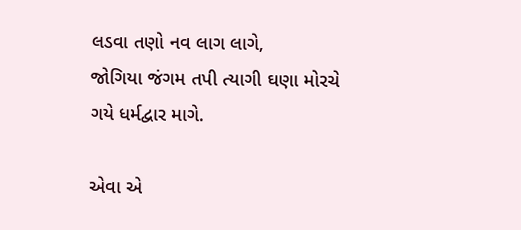લડવા તણો નવ લાગ લાગે,
જોગિયા જંગમ તપી ત્યાગી ઘણા મોરચે ગયે ધર્મદ્વાર માગે.

એવા એ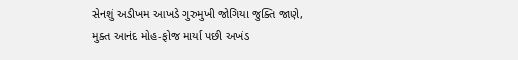સેનશું અડીખમ આખડે ગુરુમુખી જોગિયા જુક્તિ જાણે,
મુક્ત આનંદ મોહ-ફોજ માર્યા પછી અખંડ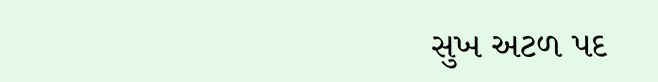સુખ અટળ પદ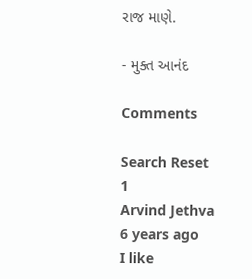રાજ માણે.

- મુક્ત આનંદ

Comments

Search Reset
1
Arvind Jethva
6 years ago
I like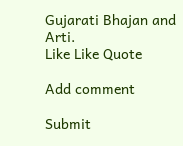Gujarati Bhajan and Arti.
Like Like Quote

Add comment

Submit